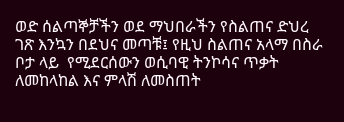ወድ ሰልጣኞቻችን ወደ ማህበራችን የስልጠና ድህረ ገጽ እንኳን በደህና መጣቹ፤ የዚህ ስልጠና አላማ በስራ ቦታ ላይ  የሚደርሰውን ወሲባዊ ትንኮሳና ጥቃት ለመከላከል እና ምላሽ ለመስጠት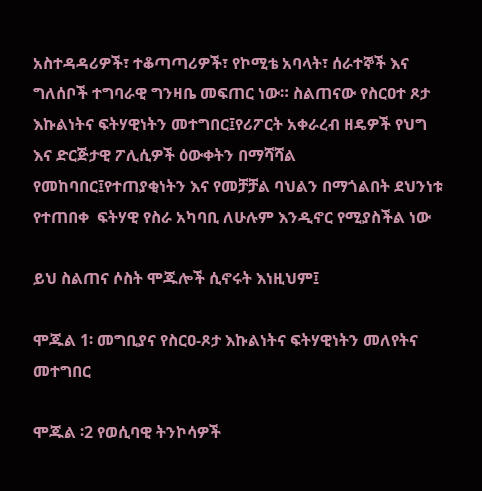አስተዳዳሪዎች፣ ተቆጣጣሪዎች፣ የኮሚቴ አባላት፣ ሰራተኞች እና ግለሰቦች ተግባራዊ ግንዛቤ መፍጠር ነው። ስልጠናው የስርዐተ ጾታ እኩልነትና ፍትሃዊነትን መተግበር፤የሪፖርት አቀራረብ ዘዴዎች የህግ እና ድርጅታዊ ፖሊሲዎች ዕውቀትን በማሻሻል  የመከባበር፤የተጠያቂነትን እና የመቻቻል ባህልን በማጎልበት ደህንነቱ የተጠበቀ  ፍትሃዊ የስራ አካባቢ ለሁሉም እንዲኖር የሚያስችል ነው

ይህ ስልጠና ሶስት ሞጁሎች ሲኖሩት እነዚህም፤

ሞጁል 1፡ መግቢያና የስርዐ-ጾታ እኩልነትና ፍትሃዊነትን መለየትና መተግበር

ሞጁል ፡2 የወሲባዊ ትንኮሳዎች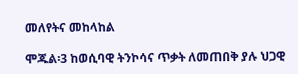መለየትና መከላከል

ሞጁል፡3 ከወሲባዊ ትንኮሳና ጥቃት ለመጠበቅ ያሉ ህጋዊ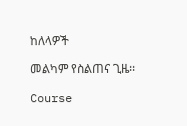ከለላዎች

መልካም የስልጠና ጊዜ፡፡

Course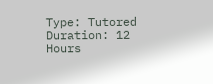Type: Tutored
Duration: 12 Hours